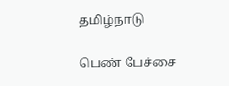தமிழ்நாடு

பெண் பேச்சை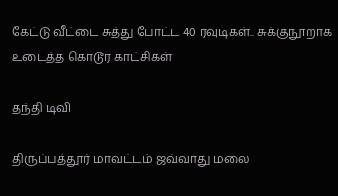கேட்டு வீட்டை சுத்து போட்ட 40 ரவுடிகள்.. சுக்குநூறாக உடைத்த கொடூர காட்சிகள்

தந்தி டிவி

திருப்பத்தூர் மாவட்டம் ஜவ்வாது மலை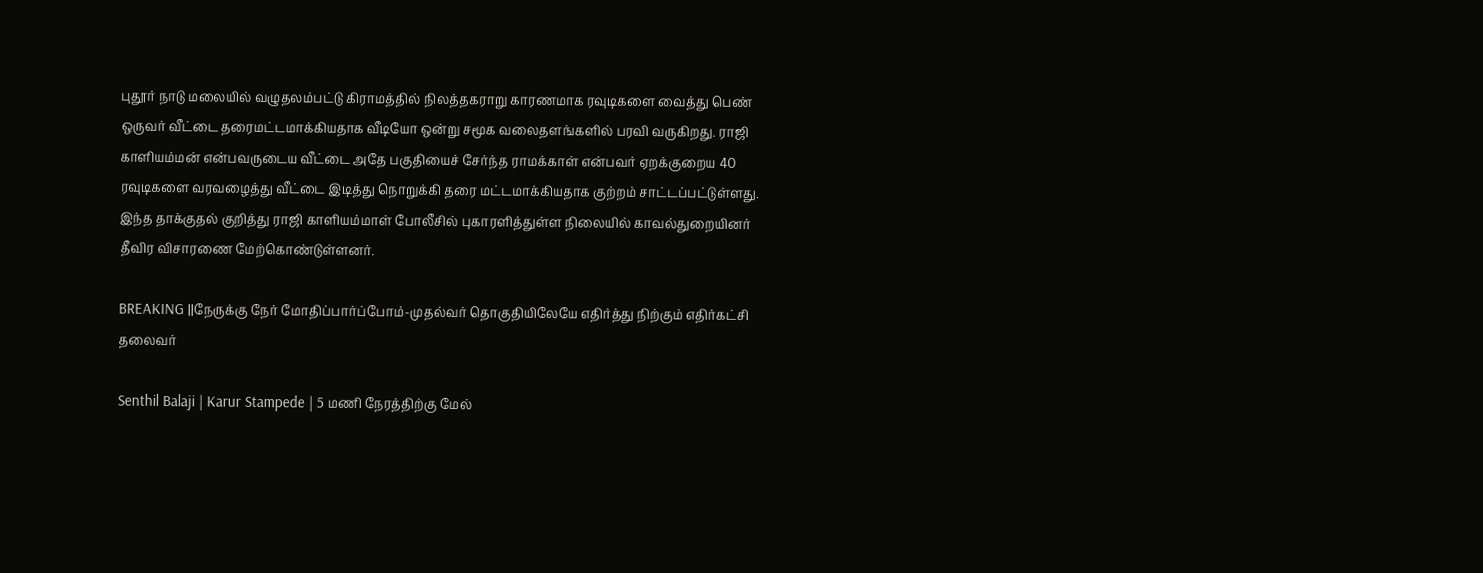புதூர் நாடு மலையில் வழுதலம்பட்டு கிராமத்தில் நிலத்தகராறு காரணமாக ரவுடிகளை வைத்து பெண் ஒருவர் வீட்டை தரைமட்டமாக்கியதாக வீடியோ ஒன்று சமூக வலைதளங்களில் பரவி வருகிறது. ராஜி காளியம்மன் என்பவருடைய வீட்டை அதே பகுதியைச் சேர்ந்த ராமக்காள் என்பவர் ஏறக்குறைய 40 ரவுடிகளை வரவழைத்து வீட்டை இடித்து நொறுக்கி தரை மட்டமாக்கியதாக குற்றம் சாட்டப்பட்டுள்ளது. இந்த தாக்குதல் குறித்து ராஜி காளியம்மாள் போலீசில் புகாரளித்துள்ள நிலையில் காவல்துறையினர் தீவிர விசாரணை மேற்கொண்டுள்ளனர்.

BREAKING ||நேருக்கு நேர் மோதிப்பார்ப்போம்-முதல்வர் தொகுதியிலேயே எதிர்த்து நிற்கும் எதிர்கட்சி தலைவர்

Senthil Balaji | Karur Stampede | 5 மணி நேரத்திற்கு மேல்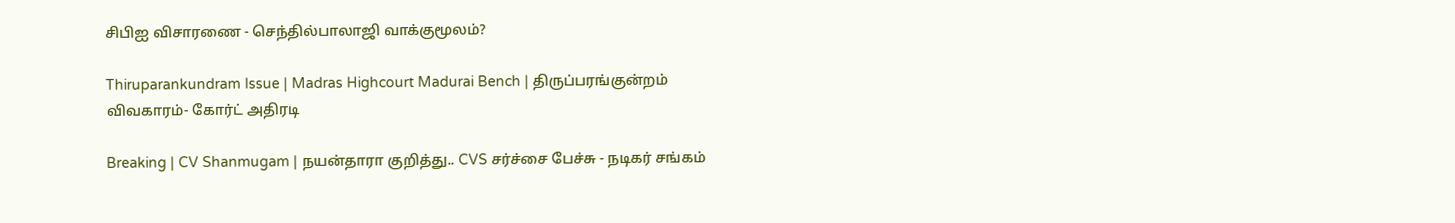சிபிஐ விசாரணை - செந்தில்பாலாஜி வாக்குமூலம்?

Thiruparankundram Issue | Madras Highcourt Madurai Bench | திருப்பரங்குன்றம் விவகாரம்- கோர்ட் அதிரடி

Breaking | CV Shanmugam | நயன்தாரா குறித்து.. CVS சர்ச்சை பேச்சு - நடிகர் சங்கம்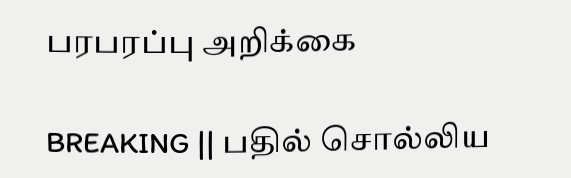பரபரப்பு அறிக்கை

BREAKING || பதில் சொல்லிய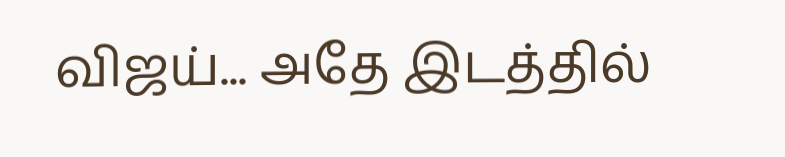விஜய்... அதே இடத்தில்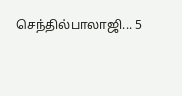செந்தில்பாலாஜி... 5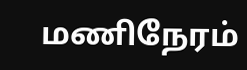மணிநேரம்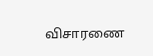விசாரணை